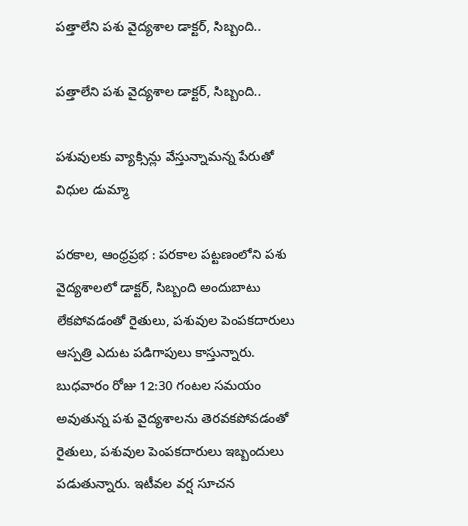పత్తాలేని పశు వైద్యశాల డాక్టర్, సిబ్బంది..

పత్తాలేని పశు వైద్యశాల డాక్టర్, సిబ్బంది..

పశువులకు వ్యాక్సిన్లు వేస్తున్నామన్న పేరుతో విధుల డుమ్మా

పరకాల, ఆంధ్రప్రభ : పరకాల పట్టణంలోని పశు వైద్యశాలలో డాక్టర్, సిబ్బంది అందుబాటు లేకపోవడంతో రైతులు, పశువుల పెంపకదారులు ఆస్పత్రి ఎదుట పడిగాపులు కాస్తున్నారు. బుధవారం రోజు 12:30 గంటల సమయం అవుతున్న పశు వైద్యశాలను తెరవకపోవడంతో రైతులు, పశువుల పెంపకదారులు ఇబ్బందులు పడుతున్నారు. ఇటీవల వర్ష సూచన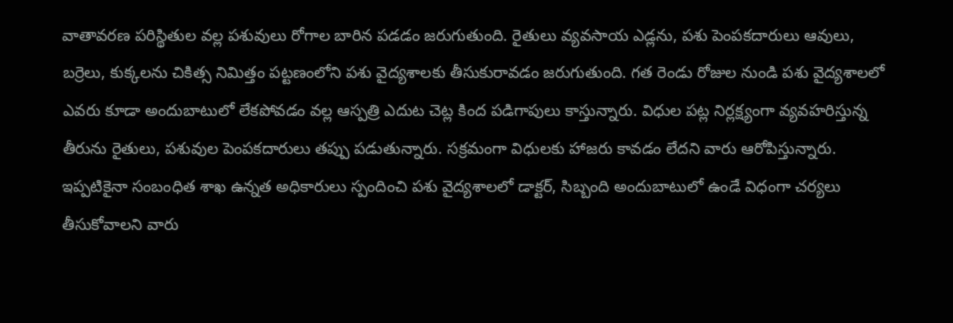వాతావరణ పరిస్థితుల వల్ల పశువులు రోగాల బారిన పడడం జరుగుతుంది. రైతులు వ్యవసాయ ఎడ్లను, పశు పెంపకదారులు ఆవులు, బర్రెలు, కుక్కలను చికిత్స నిమిత్తం పట్టణంలోని పశు వైద్యశాలకు తీసుకురావడం జరుగుతుంది. గత రెండు రోజుల నుండి పశు వైద్యశాలలో ఎవరు కూడా అందుబాటులో లేకపోవడం వల్ల ఆస్పత్రి ఎదుట చెట్ల కింద పడిగాపులు కాస్తున్నారు. విధుల పట్ల నిర్లక్ష్యంగా వ్యవహరిస్తున్న తీరును రైతులు, పశువుల పెంపకదారులు తప్పు పడుతున్నారు. సక్రమంగా విధులకు హాజరు కావడం లేదని వారు ఆరోపిస్తున్నారు. ఇప్పటికైనా సంబంధిత శాఖ ఉన్నత అధికారులు స్పందించి పశు వైద్యశాలలో డాక్టర్, సిబ్బంది అందుబాటులో ఉండే విధంగా చర్యలు తీసుకోవాలని వారు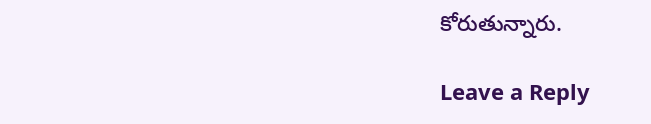కోరుతున్నారు.

Leave a Reply